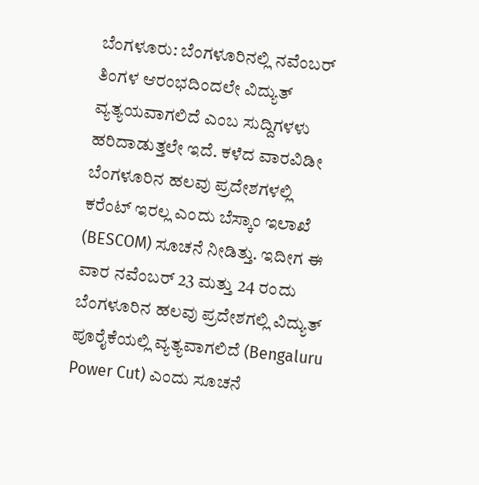ಬೆಂಗಳೂರು: ಬೆಂಗಳೂರಿನಲ್ಲಿ ನವೆಂಬರ್ ತಿಂಗಳ ಆರಂಭದಿಂದಲೇ ವಿದ್ಯುತ್ ವ್ಯತ್ಯಯವಾಗಲಿದೆ ಎಂಬ ಸುದ್ದಿಗಳಳು ಹರಿದಾಡುತ್ತಲೇ ಇದೆ. ಕಳೆದ ವಾರವಿಡೀ ಬೆಂಗಳೂರಿನ ಹಲವು ಪ್ರದೇಶಗಳಲ್ಲಿ ಕರೆಂಟ್ ಇರಲ್ಲ ಎಂದು ಬೆಸ್ಕಾಂ ಇಲಾಖೆ (BESCOM) ಸೂಚನೆ ನೀಡಿತ್ತು. ಇದೀಗ ಈ ವಾರ ನವೆಂಬರ್ 23 ಮತ್ತು 24 ರಂದು ಬೆಂಗಳೂರಿನ ಹಲವು ಪ್ರದೇಶಗಲ್ಲಿ ವಿದ್ಯುತ್ ಪೂರೈಕೆಯಲ್ಲಿ ವ್ಯತ್ಯವಾಗಲಿದೆ (Bengaluru Power Cut) ಎಂದು ಸೂಚನೆ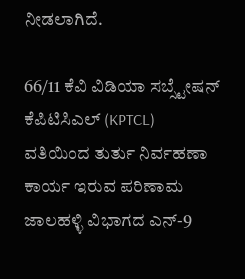ನೀಡಲಾಗಿದೆ.

66/11 ಕೆವಿ ವಿಡಿಯಾ ಸಬ್ಸ್ಟೇಷನ್ ಕೆಪಿಟಿಸಿಎಲ್ (KPTCL) ವತಿಯಿಂದ ತುರ್ತು ನಿರ್ವಹಣಾ ಕಾರ್ಯ ಇರುವ ಪರಿಣಾಮ ಜಾಲಹಳ್ಳಿ ವಿಭಾಗದ ಎನ್-9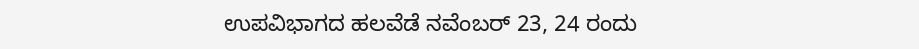ಉಪವಿಭಾಗದ ಹಲವೆಡೆ ನವೆಂಬರ್ 23, 24 ರಂದು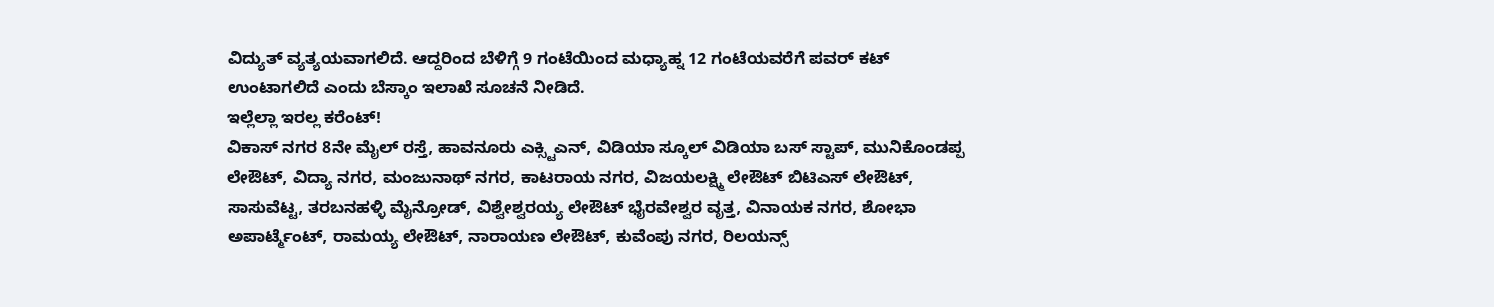ವಿದ್ಯುತ್ ವ್ಯತ್ಯಯವಾಗಲಿದೆ. ಆದ್ದರಿಂದ ಬೆಳಿಗ್ಗೆ 9 ಗಂಟೆಯಿಂದ ಮಧ್ಯಾಹ್ನ 12 ಗಂಟೆಯವರೆಗೆ ಪವರ್ ಕಟ್ ಉಂಟಾಗಲಿದೆ ಎಂದು ಬೆಸ್ಕಾಂ ಇಲಾಖೆ ಸೂಚನೆ ನೀಡಿದೆ.
ಇಲ್ಲೆಲ್ಲಾ ಇರಲ್ಲ ಕರೆಂಟ್!
ವಿಕಾಸ್ ನಗರ 8ನೇ ಮೈಲ್ ರಸ್ತೆ, ಹಾವನೂರು ಎಕ್ಸ್ಟಿಎನ್, ವಿಡಿಯಾ ಸ್ಕೂಲ್ ವಿಡಿಯಾ ಬಸ್ ಸ್ಟಾಪ್, ಮುನಿಕೊಂಡಪ್ಪ ಲೇಔಟ್, ವಿದ್ಯಾ ನಗರ, ಮಂಜುನಾಥ್ ನಗರ, ಕಾಟರಾಯ ನಗರ, ವಿಜಯಲಕ್ಷ್ಮಿ ಲೇಔಟ್ ಬಿಟಿಎಸ್ ಲೇಔಟ್, ಸಾಸುವೆಟ್ಟ, ತರಬನಹಳ್ಳಿ ಮೈನ್ರೋಡ್, ವಿಶ್ವೇಶ್ವರಯ್ಯ ಲೇಔಟ್ ಭೈರವೇಶ್ವರ ವೃತ್ತ, ವಿನಾಯಕ ನಗರ, ಶೋಭಾ ಅಪಾರ್ಟ್ಮೆಂಟ್, ರಾಮಯ್ಯ ಲೇಔಟ್, ನಾರಾಯಣ ಲೇಔಟ್, ಕುವೆಂಪು ನಗರ, ರಿಲಯನ್ಸ್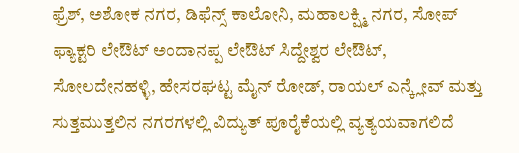ಫ್ರೆಶ್, ಅಶೋಕ ನಗರ, ಡಿಫೆನ್ಸ್ ಕಾಲೋನಿ, ಮಹಾಲಕ್ಷ್ಮಿ ನಗರ, ಸೋಪ್ ಫ್ಯಾಕ್ಟರಿ ಲೇಔಟ್ ಅಂದಾನಪ್ಪ ಲೇಔಟ್ ಸಿದ್ದೇಶ್ವರ ಲೇಔಟ್, ಸೋಲದೇನಹಳ್ಳಿ, ಹೇಸರಘಟ್ಟ ಮೈನ್ ರೋಡ್, ರಾಯಲ್ ಎನ್ಕ್ಲೇವ್ ಮತ್ತು ಸುತ್ತಮುತ್ತಲಿನ ನಗರಗಳಲ್ಲಿ ವಿದ್ಯುತ್ ಪೂರೈಕೆಯಲ್ಲಿ ವ್ಯತ್ಯಯವಾಗಲಿದೆ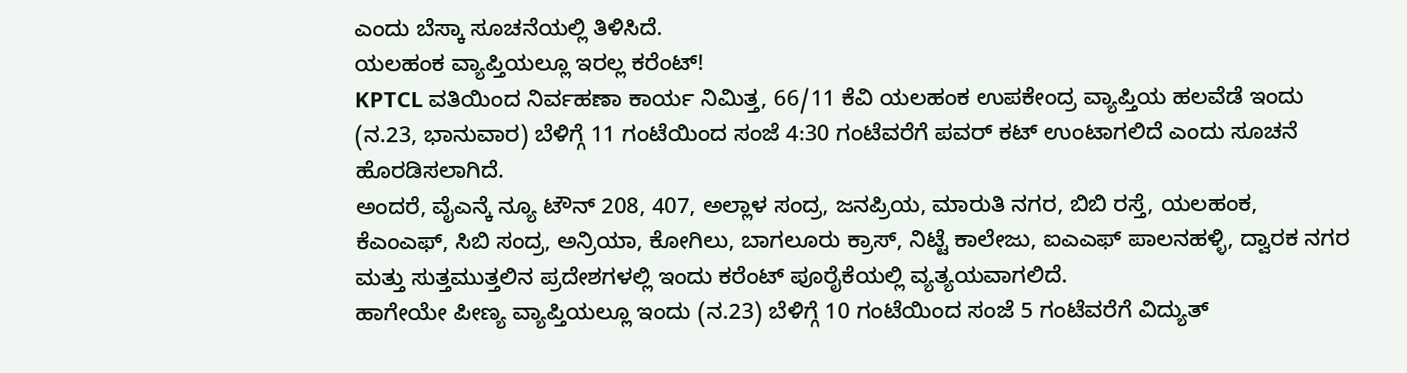ಎಂದು ಬೆಸ್ಕಾ ಸೂಚನೆಯಲ್ಲಿ ತಿಳಿಸಿದೆ.
ಯಲಹಂಕ ವ್ಯಾಪ್ತಿಯಲ್ಲೂ ಇರಲ್ಲ ಕರೆಂಟ್!
KPTCL ವತಿಯಿಂದ ನಿರ್ವಹಣಾ ಕಾರ್ಯ ನಿಮಿತ್ತ, 66/11 ಕೆವಿ ಯಲಹಂಕ ಉಪಕೇಂದ್ರ ವ್ಯಾಪ್ತಿಯ ಹಲವೆಡೆ ಇಂದು (ನ.23, ಭಾನುವಾರ) ಬೆಳಿಗ್ಗೆ 11 ಗಂಟೆಯಿಂದ ಸಂಜೆ 4:30 ಗಂಟೆವರೆಗೆ ಪವರ್ ಕಟ್ ಉಂಟಾಗಲಿದೆ ಎಂದು ಸೂಚನೆ ಹೊರಡಿಸಲಾಗಿದೆ.
ಅಂದರೆ, ವೈಎನ್ಕೆ ನ್ಯೂ ಟೌನ್ 208, 407, ಅಲ್ಲಾಳ ಸಂದ್ರ, ಜನಪ್ರಿಯ, ಮಾರುತಿ ನಗರ, ಬಿಬಿ ರಸ್ತೆ, ಯಲಹಂಕ, ಕೆಎಂಎಫ್, ಸಿಬಿ ಸಂದ್ರ, ಅನ್ರಿಯಾ, ಕೋಗಿಲು, ಬಾಗಲೂರು ಕ್ರಾಸ್, ನಿಟ್ಟೆ ಕಾಲೇಜು, ಐಎಎಫ್ ಪಾಲನಹಳ್ಳಿ, ದ್ವಾರಕ ನಗರ ಮತ್ತು ಸುತ್ತಮುತ್ತಲಿನ ಪ್ರದೇಶಗಳಲ್ಲಿ ಇಂದು ಕರೆಂಟ್ ಪೂರೈಕೆಯಲ್ಲಿ ವ್ಯತ್ಯಯವಾಗಲಿದೆ.
ಹಾಗೇಯೇ ಪೀಣ್ಯ ವ್ಯಾಪ್ತಿಯಲ್ಲೂ ಇಂದು (ನ.23) ಬೆಳಿಗ್ಗೆ 10 ಗಂಟೆಯಿಂದ ಸಂಜೆ 5 ಗಂಟೆವರೆಗೆ ವಿದ್ಯುತ್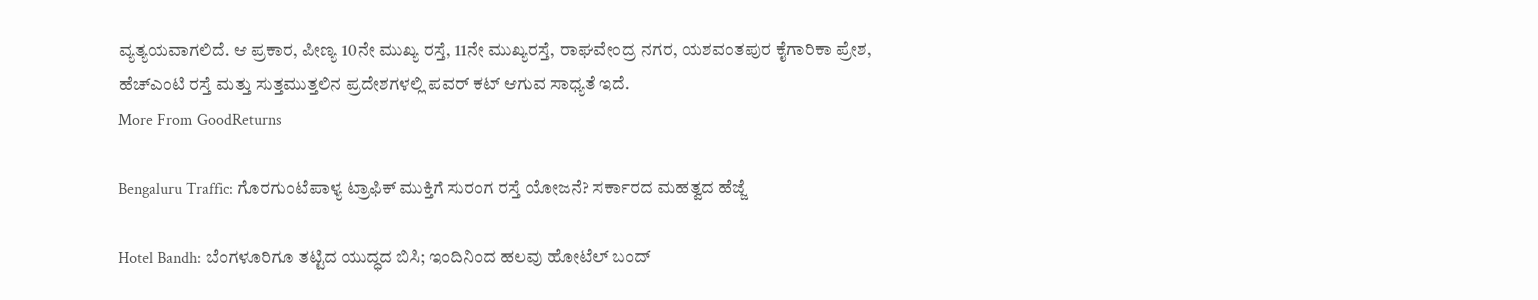ವ್ಯತ್ಯಯವಾಗಲಿದೆ. ಆ ಪ್ರಕಾರ, ಪೀಣ್ಯ 10ನೇ ಮುಖ್ಯ ರಸ್ತೆ, 11ನೇ ಮುಖ್ಯರಸ್ತೆ, ರಾಘವೇಂದ್ರ ನಗರ, ಯಶವಂತಪುರ ಕೈಗಾರಿಕಾ ಪ್ರೇಶ, ಹೆಚ್ಎಂಟಿ ರಸ್ತೆ ಮತ್ತು ಸುತ್ತಮುತ್ತಲಿನ ಪ್ರದೇಶಗಳಲ್ಲಿ ಪವರ್ ಕಟ್ ಆಗುವ ಸಾಧ್ಯತೆ ಇದೆ.
More From GoodReturns

Bengaluru Traffic: ಗೊರಗುಂಟೆಪಾಳ್ಯ ಟ್ರಾಫಿಕ್ ಮುಕ್ತಿಗೆ ಸುರಂಗ ರಸ್ತೆ ಯೋಜನೆ? ಸರ್ಕಾರದ ಮಹತ್ವದ ಹೆಜ್ಜೆ

Hotel Bandh: ಬೆಂಗಳೂರಿಗೂ ತಟ್ಟಿದ ಯುದ್ಧದ ಬಿಸಿ; ಇಂದಿನಿಂದ ಹಲವು ಹೋಟೆಲ್ ಬಂದ್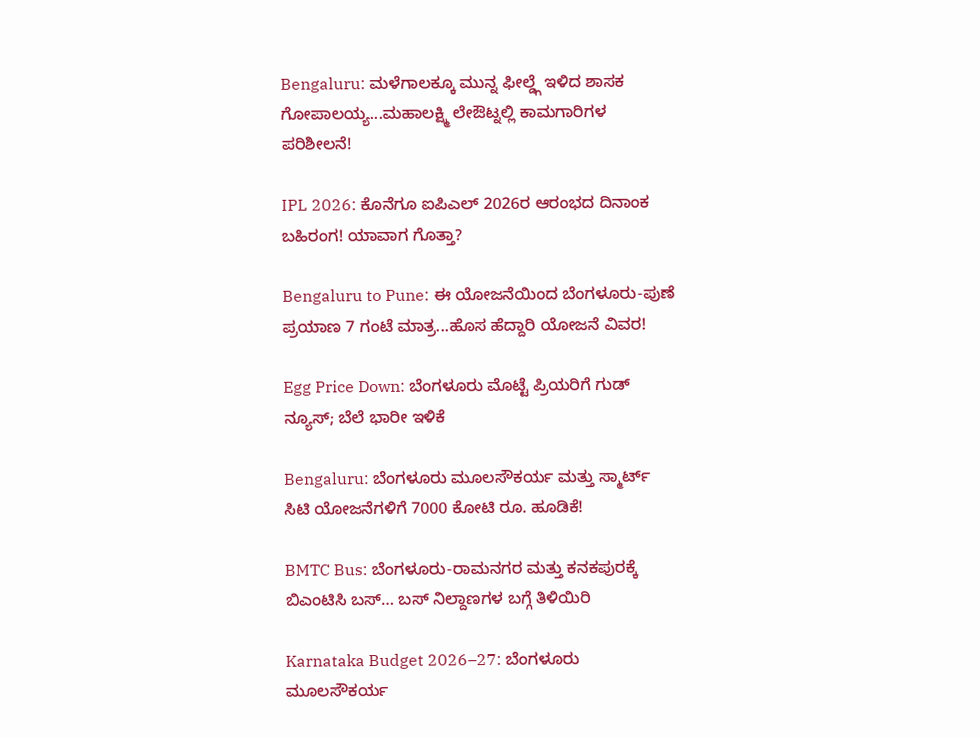Bengaluru: ಮಳೆಗಾಲಕ್ಕೂ ಮುನ್ನ ಫೀಲ್ಡ್ಗೆ ಇಳಿದ ಶಾಸಕ ಗೋಪಾಲಯ್ಯ...ಮಹಾಲಕ್ಷ್ಮಿ ಲೇಔಟ್ನಲ್ಲಿ ಕಾಮಗಾರಿಗಳ ಪರಿಶೀಲನೆ!

IPL 2026: ಕೊನೆಗೂ ಐಪಿಎಲ್ 2026ರ ಆರಂಭದ ದಿನಾಂಕ ಬಹಿರಂಗ! ಯಾವಾಗ ಗೊತ್ತಾ?

Bengaluru to Pune: ಈ ಯೋಜನೆಯಿಂದ ಬೆಂಗಳೂರು-ಪುಣೆ ಪ್ರಯಾಣ 7 ಗಂಟೆ ಮಾತ್ರ...ಹೊಸ ಹೆದ್ದಾರಿ ಯೋಜನೆ ವಿವರ!

Egg Price Down: ಬೆಂಗಳೂರು ಮೊಟ್ಟೆ ಪ್ರಿಯರಿಗೆ ಗುಡ್ ನ್ಯೂಸ್; ಬೆಲೆ ಭಾರೀ ಇಳಿಕೆ

Bengaluru: ಬೆಂಗಳೂರು ಮೂಲಸೌಕರ್ಯ ಮತ್ತು ಸ್ಮಾರ್ಟ್ ಸಿಟಿ ಯೋಜನೆಗಳಿಗೆ 7000 ಕೋಟಿ ರೂ. ಹೂಡಿಕೆ!

BMTC Bus: ಬೆಂಗಳೂರು-ರಾಮನಗರ ಮತ್ತು ಕನಕಪುರಕ್ಕೆ ಬಿಎಂಟಿಸಿ ಬಸ್… ಬಸ್ ನಿಲ್ದಾಣಗಳ ಬಗ್ಗೆ ತಿಳಿಯಿರಿ

Karnataka Budget 2026–27: ಬೆಂಗಳೂರು ಮೂಲಸೌಕರ್ಯ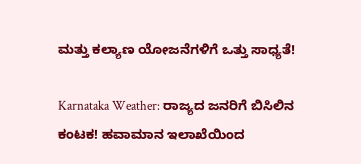ಮತ್ತು ಕಲ್ಯಾಣ ಯೋಜನೆಗಳಿಗೆ ಒತ್ತು ಸಾಧ್ಯತೆ!

Karnataka Weather: ರಾಜ್ಯದ ಜನರಿಗೆ ಬಿಸಿಲಿನ ಕಂಟಕ! ಹವಾಮಾನ ಇಲಾಖೆಯಿಂದ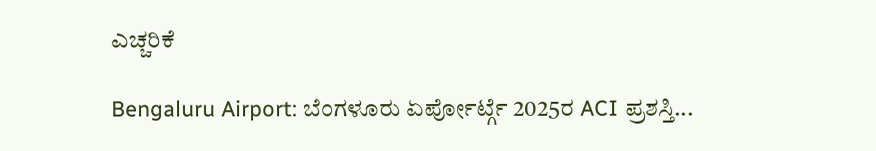ಎಚ್ಚರಿಕೆ

Bengaluru Airport: ಬೆಂಗಳೂರು ಏರ್ಪೋರ್ಟ್ಗೆ 2025ರ ACI ಪ್ರಶಸ್ತಿ...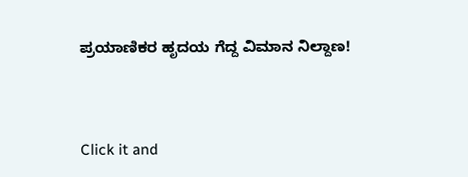ಪ್ರಯಾಣಿಕರ ಹೃದಯ ಗೆದ್ದ ವಿಮಾನ ನಿಲ್ದಾಣ!



Click it and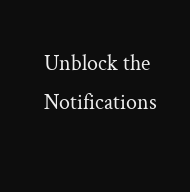Unblock the Notifications